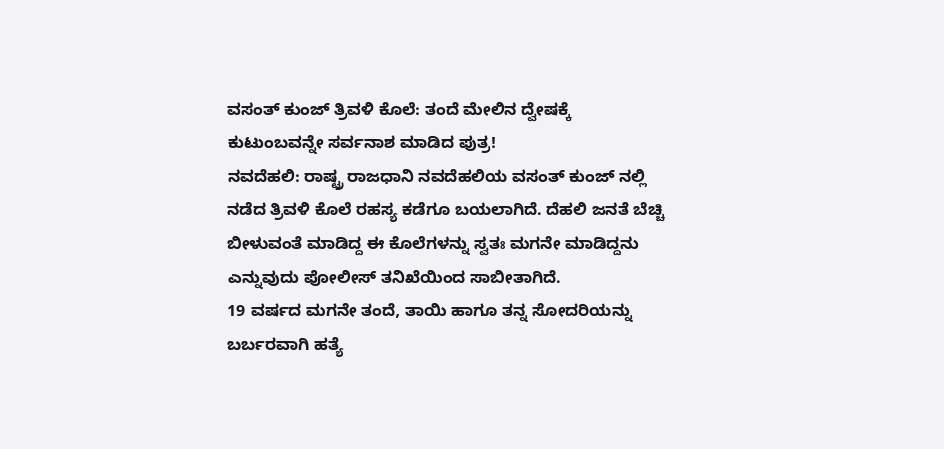ವಸಂತ್ ಕುಂಜ್ ತ್ರಿವಳಿ ಕೊಲೆ: ತಂದೆ ಮೇಲಿನ ದ್ವೇಷಕ್ಕೆ ಕುಟುಂಬವನ್ನೇ ಸರ್ವನಾಶ ಮಾಡಿದ ಪುತ್ರ!
ನವದೆಹಲಿ: ರಾಷ್ಟ್ರ ರಾಜಧಾನಿ ನವದೆಹಲಿಯ ವಸಂತ್ ಕುಂಜ್ ನಲ್ಲಿ ನಡೆದ ತ್ರಿವಳಿ ಕೊಲೆ ರಹಸ್ಯ ಕಡೆಗೂ ಬಯಲಾಗಿದೆ. ದೆಹಲಿ ಜನತೆ ಬೆಚ್ಚಿ ಬೀಳುವಂತೆ ಮಾಡಿದ್ದ ಈ ಕೊಲೆಗಳನ್ನು ಸ್ವತಃ ಮಗನೇ ಮಾಡಿದ್ದನು ಎನ್ನುವುದು ಪೋಲೀಸ್ ತನಿಖೆಯಿಂದ ಸಾಬೀತಾಗಿದೆ.
19 ವರ್ಷದ ಮಗನೇ ತಂದೆ, ತಾಯಿ ಹಾಗೂ ತನ್ನ ಸೋದರಿಯನ್ನು ಬರ್ಬರವಾಗಿ ಹತ್ಯೆ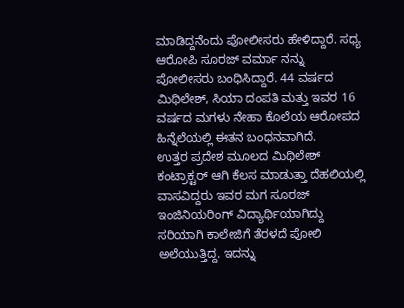ಮಾಡಿದ್ದನೆಂದು ಪೋಲೀಸರು ಹೇಳಿದ್ದಾರೆ. ಸಧ್ಯ ಆರೋಪಿ ಸೂರಜ್ ವರ್ಮಾ ನನ್ನು ಪೋಲೀಸರು ಬಂಧಿಸಿದ್ದಾರೆ. 44 ವರ್ಷದ ಮಿಥಿಲೇಶ್, ಸಿಯಾ ದಂಪತಿ ಮತ್ತು ಇವರ 16 ವರ್ಷದ ಮಗಳು ನೇಹಾ ಕೊಲೆಯ ಆರೋಪದ ಹಿನ್ನೆಲೆಯಲ್ಲಿ ಈತನ ಬಂಧನವಾಗಿದೆ.
ಉತ್ತರ ಪ್ರದೇಶ ಮೂಲದ ಮಿಥಿಲೇಶ್ ಕಂಟ್ರಾಕ್ಟರ್ ಆಗಿ ಕೆಲಸ ಮಾಡುತ್ತಾ ದೆಹಲಿಯಲ್ಲಿ ವಾಸವಿದ್ದರು ಇವರ ಮಗ ಸೂರಜ್ ಇಂಜಿನಿಯರಿಂಗ್ ವಿದ್ಯಾರ್ಥಿಯಾಗಿದ್ದು ಸರಿಯಾಗಿ ಕಾಲೇಜಿಗೆ ತೆರಳದೆ ಪೋಲಿ ಅಲೆಯುತ್ತಿದ್ದ. ಇದನ್ನು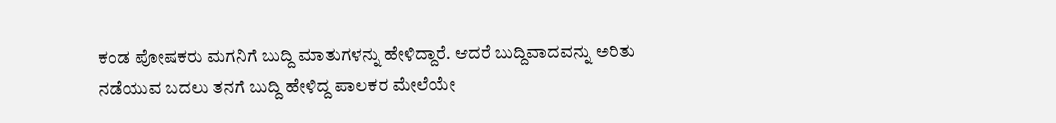ಕಂಡ ಪೋಷಕರು ಮಗನಿಗೆ ಬುದ್ದಿ ಮಾತುಗಳನ್ನು ಹೇಳಿದ್ದಾರೆ. ಆದರೆ ಬುದ್ದಿವಾದವನ್ನು ಅರಿತು ನಡೆಯುವ ಬದಲು ತನಗೆ ಬುದ್ದಿ ಹೇಳಿದ್ದ ಪಾಲಕರ ಮೇಲೆಯೇ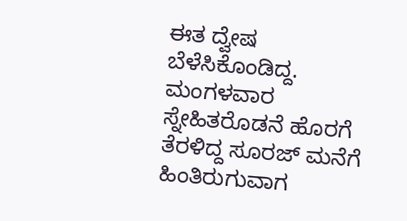ಈತ ದ್ವೇಷ ಬೆಳೆಸಿಕೊಂಡಿದ್ದ.
ಮಂಗಳವಾರ ಸ್ನೇಹಿತರೊಡನೆ ಹೊರಗೆ ತೆರಳಿದ್ದ ಸೂರಜ್ ಮನೆಗೆ ಹಿಂತಿರುಗುವಾಗ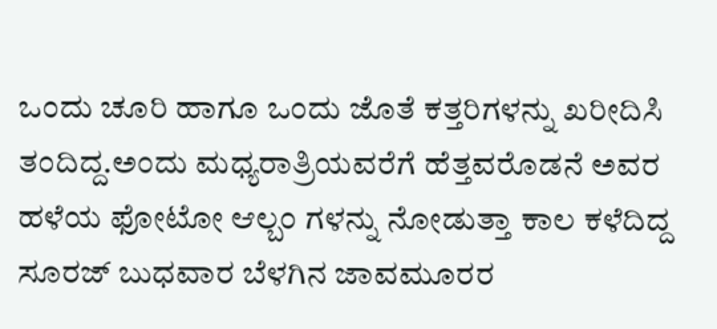ಒಂದು ಚೂರಿ ಹಾಗೂ ಒಂದು ಜೊತೆ ಕತ್ತರಿಗಳನ್ನು ಖರೀದಿಸಿ ತಂದಿದ್ದ.ಅಂದು ಮಧ್ಯರಾತ್ರಿಯವರೆಗೆ ಹೆತ್ತವರೊಡನೆ ಅವರ ಹಳೆಯ ಫೋಟೋ ಆಲ್ಬಂ ಗಳನ್ನು ನೋಡುತ್ತಾ ಕಾಲ ಕಳೆದಿದ್ದ ಸೂರಜ್ ಬುಧವಾರ ಬೆಳಗಿನ ಜಾವಮೂರರ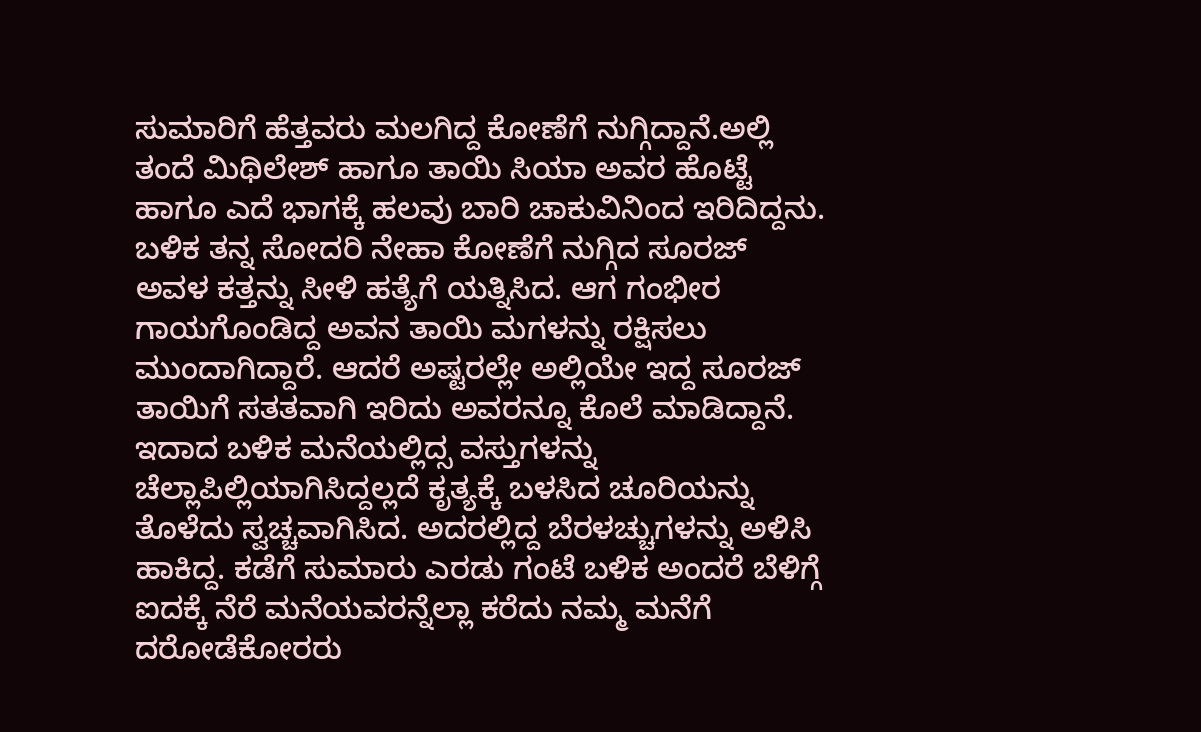ಸುಮಾರಿಗೆ ಹೆತ್ತವರು ಮಲಗಿದ್ದ ಕೋಣೆಗೆ ನುಗ್ಗಿದ್ದಾನೆ.ಅಲ್ಲಿ ತಂದೆ ಮಿಥಿಲೇಶ್ ಹಾಗೂ ತಾಯಿ ಸಿಯಾ ಅವರ ಹೊಟ್ಟೆ ಹಾಗೂ ಎದೆ ಭಾಗಕ್ಕೆ ಹಲವು ಬಾರಿ ಚಾಕುವಿನಿಂದ ಇರಿದಿದ್ದನು. ಬಳಿಕ ತನ್ನ ಸೋದರಿ ನೇಹಾ ಕೋಣೆಗೆ ನುಗ್ಗಿದ ಸೂರಜ್ ಅವಳ ಕತ್ತನ್ನು ಸೀಳಿ ಹತ್ಯೆಗೆ ಯತ್ನಿಸಿದ. ಆಗ ಗಂಭೀರ ಗಾಯಗೊಂಡಿದ್ದ ಅವನ ತಾಯಿ ಮಗಳನ್ನು ರಕ್ಷಿಸಲು ಮುಂದಾಗಿದ್ದಾರೆ. ಆದರೆ ಅಷ್ಟರಲ್ಲೇ ಅಲ್ಲಿಯೇ ಇದ್ದ ಸೂರಜ್ ತಾಯಿಗೆ ಸತತವಾಗಿ ಇರಿದು ಅವರನ್ನೂ ಕೊಲೆ ಮಾಡಿದ್ದಾನೆ.
ಇದಾದ ಬಳಿಕ ಮನೆಯಲ್ಲಿದ್ಸ ವಸ್ತುಗಳನ್ನು ಚೆಲ್ಲಾಪಿಲ್ಲಿಯಾಗಿಸಿದ್ದಲ್ಲದೆ ಕೃತ್ಯಕ್ಕೆ ಬಳಸಿದ ಚೂರಿಯನ್ನು ತೊಳೆದು ಸ್ವಚ್ಚವಾಗಿಸಿದ. ಅದರಲ್ಲಿದ್ದ ಬೆರಳಚ್ಚುಗಳನ್ನು ಅಳಿಸಿ ಹಾಕಿದ್ದ. ಕಡೆಗೆ ಸುಮಾರು ಎರಡು ಗಂಟೆ ಬಳಿಕ ಅಂದರೆ ಬೆಳಿಗ್ಗೆ ಐದಕ್ಕೆ ನೆರೆ ಮನೆಯವರನ್ನೆಲ್ಲಾ ಕರೆದು ನಮ್ಮ ಮನೆಗೆ ದರೋಡೆಕೋರರು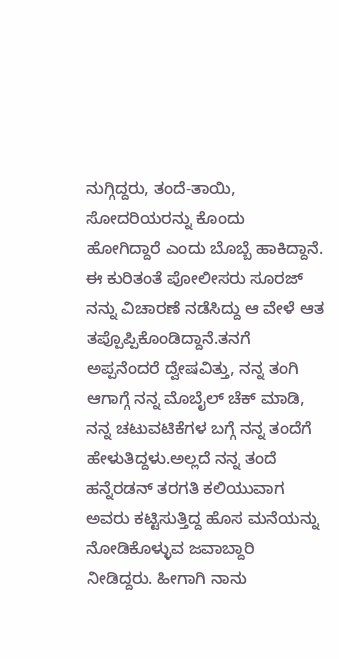ನುಗ್ಗಿದ್ದರು, ತಂದೆ-ತಾಯಿ, ಸೋದರಿಯರನ್ನು ಕೊಂದು ಹೋಗಿದ್ದಾರೆ ಎಂದು ಬೊಬ್ಬೆ ಹಾಕಿದ್ದಾನೆ.
ಈ ಕುರಿತಂತೆ ಪೋಲೀಸರು ಸೂರಜ್ ನನ್ನು ವಿಚಾರಣೆ ನಡೆಸಿದ್ದು ಆ ವೇಳೆ ಆತ ತಪ್ಪೊಪ್ಪಿಕೊಂಡಿದ್ದಾನೆ.ತನಗೆ ಅಪ್ಪನೆಂದರೆ ದ್ವೇಷವಿತ್ತು, ನನ್ನ ತಂಗಿ ಆಗಾಗ್ಗೆ ನನ್ನ ಮೊಬೈಲ್ ಚೆಕ್ ಮಾಡಿ, ನನ್ನ ಚಟುವಟಿಕೆಗಳ ಬಗ್ಗೆ ನನ್ನ ತಂದೆಗೆ ಹೇಳುತಿದ್ದಳು.ಅಲ್ಲದೆ ನನ್ನ ತಂದೆ ಹನ್ನೆರಡನ್ ತರಗತಿ ಕಲಿಯುವಾಗ ಅವರು ಕಟ್ಟಿಸುತ್ತಿದ್ದ ಹೊಸ ಮನೆಯನ್ನು ನೋಡಿಕೊಳ್ಳುವ ಜವಾಬ್ದಾರಿ ನೀಡಿದ್ದರು. ಹೀಗಾಗಿ ನಾನು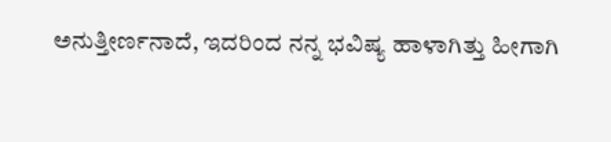ಅನುತ್ತೀರ್ಣನಾದೆ, ಇದರಿಂದ ನನ್ನ ಭವಿಷ್ಯ ಹಾಳಾಗಿತ್ತು ಹೀಗಾಗಿ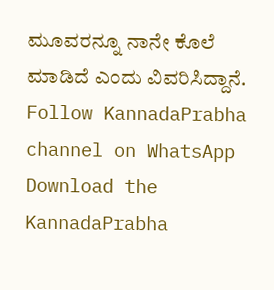ಮೂವರನ್ನೂ ನಾನೇ ಕೊಲೆ ಮಾಡಿದೆ ಎಂದು ವಿವರಿಸಿದ್ದಾನೆ.
Follow KannadaPrabha channel on WhatsApp
Download the KannadaPrabha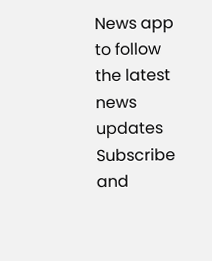News app to follow the latest news updates
Subscribe and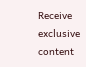Receive exclusive content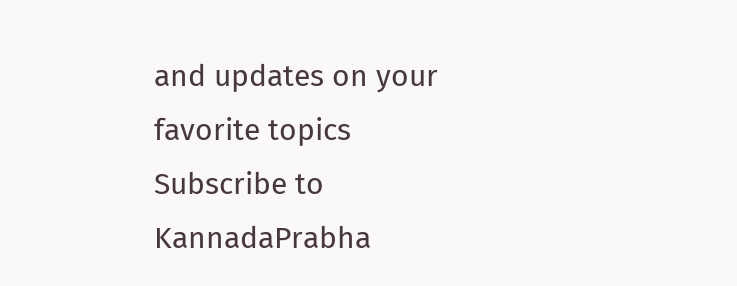and updates on your favorite topics
Subscribe to KannadaPrabha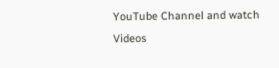YouTube Channel and watch Videos